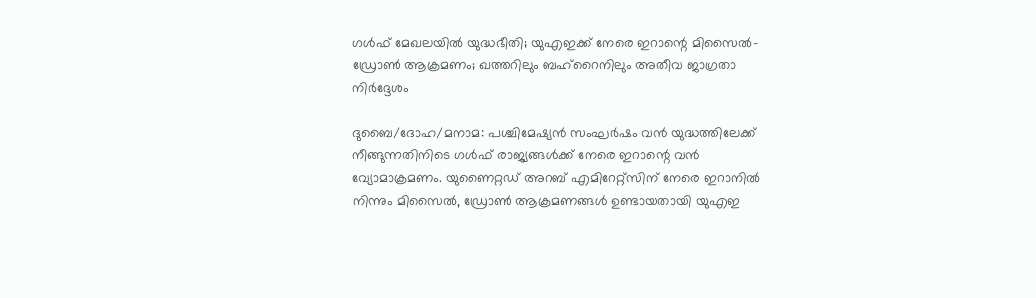ഗൾഫ് മേഖലയിൽ യുദ്ധഭീതി; യുഎഇക്ക് നേരെ ഇറാന്റെ മിസൈൽ-ഡ്രോൺ ആക്രമണം; ഖത്തറിലും ബഹ്റൈനിലും അതീവ ജാഗ്രതാ നിർദ്ദേശം

ദുബൈ/ദോഹ/മനാമ: പശ്ചിമേഷ്യൻ സംഘർഷം വൻ യുദ്ധത്തിലേക്ക് നീങ്ങുന്നതിനിടെ ഗൾഫ് രാജ്യങ്ങൾക്ക് നേരെ ഇറാന്റെ വൻ വ്യോമാക്രമണം. യുണൈറ്റഡ് അറബ് എമിറേറ്റ്സിന് നേരെ ഇറാനിൽ നിന്നും മിസൈൽ, ഡ്രോൺ ആക്രമണങ്ങൾ ഉണ്ടായതായി യുഎഇ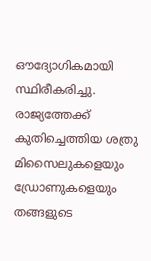ഔദ്യോഗികമായി സ്ഥിരീകരിച്ചു. രാജ്യത്തേക്ക് കുതിച്ചെത്തിയ ശത്രു മിസൈലുകളെയും ഡ്രോണുകളെയും തങ്ങളുടെ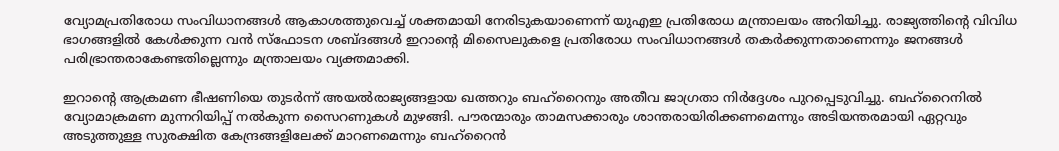വ്യോമപ്രതിരോധ സംവിധാനങ്ങൾ ആകാശത്തുവെച്ച് ശക്തമായി നേരിടുകയാണെന്ന് യുഎഇ പ്രതിരോധ മന്ത്രാലയം അറിയിച്ചു. രാജ്യത്തിന്റെ വിവിധ ഭാഗങ്ങളിൽ കേൾക്കുന്ന വൻ സ്ഫോടന ശബ്ദങ്ങൾ ഇറാന്റെ മിസൈലുകളെ പ്രതിരോധ സംവിധാനങ്ങൾ തകർക്കുന്നതാണെന്നും ജനങ്ങൾ പരിഭ്രാന്തരാകേണ്ടതില്ലെന്നും മന്ത്രാലയം വ്യക്തമാക്കി.

ഇറാന്റെ ആക്രമണ ഭീഷണിയെ തുടർന്ന് അയൽരാജ്യങ്ങളായ ഖത്തറും ബഹ്റൈനും അതീവ ജാഗ്രതാ നിർദ്ദേശം പുറപ്പെടുവിച്ചു. ബഹ്റൈനിൽ വ്യോമാക്രമണ മുന്നറിയിപ്പ് നൽകുന്ന സൈറണുകൾ മുഴങ്ങി. പൗരന്മാരും താമസക്കാരും ശാന്തരായിരിക്കണമെന്നും അടിയന്തരമായി ഏറ്റവും അടുത്തുള്ള സുരക്ഷിത കേന്ദ്രങ്ങളിലേക്ക് മാറണമെന്നും ബഹ്റൈൻ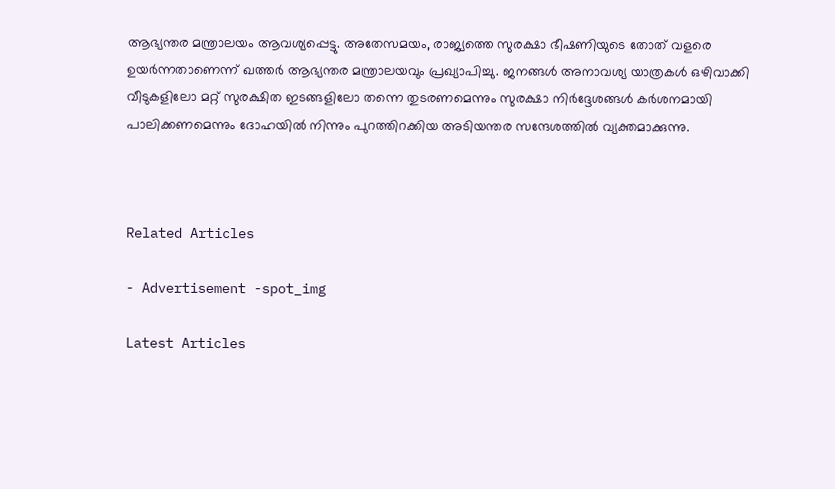ആഭ്യന്തര മന്ത്രാലയം ആവശ്യപ്പെട്ടു. അതേസമയം, രാജ്യത്തെ സുരക്ഷാ ഭീഷണിയുടെ തോത് വളരെ ഉയർന്നതാണെന്ന് ഖത്തർ ആഭ്യന്തര മന്ത്രാലയവും പ്രഖ്യാപിച്ചു. ജനങ്ങൾ അനാവശ്യ യാത്രകൾ ഒഴിവാക്കി വീടുകളിലോ മറ്റ് സുരക്ഷിത ഇടങ്ങളിലോ തന്നെ തുടരണമെന്നും സുരക്ഷാ നിർദ്ദേശങ്ങൾ കർശനമായി പാലിക്കണമെന്നും ദോഹയിൽ നിന്നും പുറത്തിറക്കിയ അടിയന്തര സന്ദേശത്തിൽ വ്യക്തമാക്കുന്നു.



Related Articles

- Advertisement -spot_img

Latest Articles